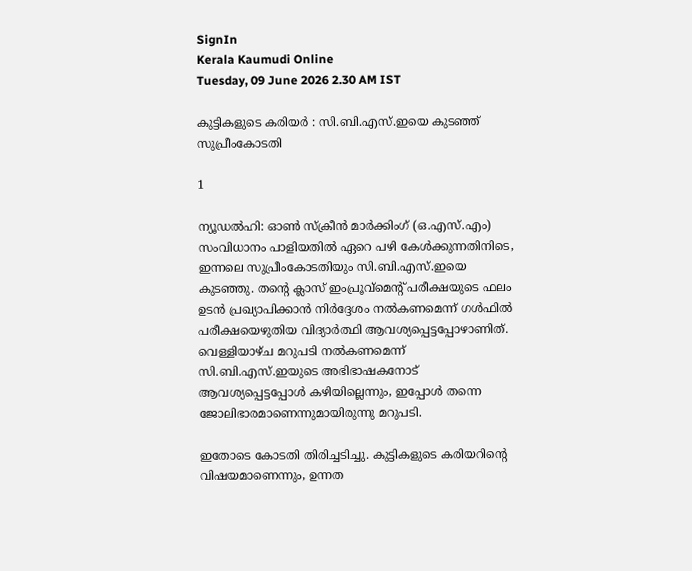SignIn
Kerala Kaumudi Online
Tuesday, 09 June 2026 2.30 AM IST

കുട്ടികളുടെ കരിയർ : സി.ബി.എസ്.ഇയെ കുടഞ്ഞ് സുപ്രീംകോടതി

1

ന്യൂഡൽഹി: ഓൺ സ്ക്രീൻ മാർക്കിംഗ് (ഒ.എസ്.എം) സംവിധാനം പാളിയതിൽ ഏറെ പഴി കേൾക്കുന്നതിനിടെ, ഇന്നലെ സുപ്രീംകോടതിയും സി.ബി.എസ്.ഇയെ കുടഞ്ഞു. തന്റെ ക്ലാസ് ഇംപ്രൂവ്മെന്റ് പരീക്ഷയുടെ ഫലം ഉടൻ പ്രഖ്യാപിക്കാൻ നിർദ്ദേശം നൽകണമെന്ന് ഗൾഫിൽ പരീക്ഷയെഴുതിയ വിദ്യാർത്ഥി ആവശ്യപ്പെട്ടപ്പോഴാണിത്. വെള്ളിയാഴ്ച മറുപടി നൽകണമെന്ന് സി.ബി.എസ്.ഇയുടെ അഭിഭാഷകനോട് ആവശ്യപ്പെട്ടപ്പോൾ കഴിയില്ലെന്നും, ഇപ്പോൾ തന്നെ ജോലിഭാരമാണെന്നുമായിരുന്നു മറുപടി.

ഇതോടെ കോടതി തിരിച്ചടിച്ചു. കുട്ടികളുടെ കരിയറിന്റെ വിഷയമാണെന്നും, ഉന്നത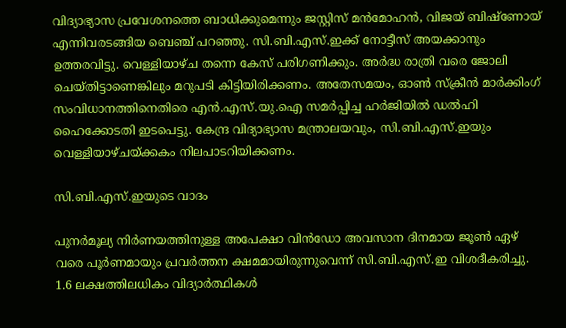വിദ്യാഭ്യാസ പ്രവേശനത്തെ ബാധിക്കുമെന്നും ജസ്റ്റിസ് മൻമോഹൻ, വിജയ് ബിഷ്ണോയ് എന്നിവരടങ്ങിയ ബെഞ്ച് പറഞ്ഞു. സി.ബി.എസ്.ഇക്ക് നോട്ടീസ് അയക്കാനും ഉത്തരവിട്ടു. വെള്ളിയാഴ്ച തന്നെ കേസ് പരിഗണിക്കും. അർദ്ധ രാത്രി വരെ ജോലി ചെയ്‌തിട്ടാണെങ്കിലും മറുപടി കിട്ടിയിരിക്കണം. അതേസമയം, ഓൺ സ്ക്രീൻ മാർക്കിംഗ് സംവിധാനത്തിനെതിരെ എൻ.എസ്.യു.ഐ സമർപ്പിച്ച ഹർജിയിൽ ഡൽഹി ഹൈക്കോടതി ഇടപെട്ടു. കേന്ദ്ര വിദ്യാഭ്യാസ മന്ത്രാലയവും, സി.ബി.എസ്.ഇയും വെള്ളിയാഴ്ചയ്‌ക്കകം നിലപാടറിയിക്കണം.

സി.ബി.എസ്.ഇയുടെ വാദം

പുനർമൂല്യ നിർണയത്തിനുള്ള അപേക്ഷാ വിൻഡോ അവസാന ദിനമായ ജൂൺ ഏഴ് വരെ പൂർണമായും പ്രവർത്തന ക്ഷമമായിരുന്നുവെന്ന് സി.ബി.എസ്.ഇ വിശദീകരിച്ചു. 1.6 ലക്ഷത്തിലധികം വിദ്യാർത്ഥികൾ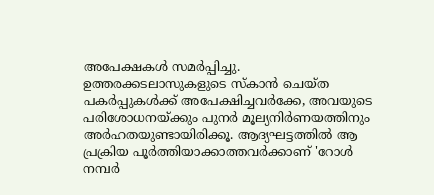അപേക്ഷകൾ സമർപ്പിച്ചു. ഉത്തരക്കടലാസുകളുടെ സ്‌കാൻ ചെയ്‌ത പകർപ്പുകൾക്ക് അപേക്ഷിച്ചവർക്കേ, അവയുടെ പരിശോധനയ്‌ക്കും പുനർ മൂല്യനിർണയത്തിനും അർഹതയുണ്ടായിരിക്കൂ. ആദ്യഘട്ടത്തിൽ ആ പ്രക്രിയ പൂർത്തിയാക്കാത്തവർക്കാണ് 'റോൾ നമ്പർ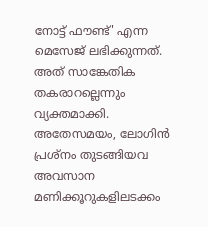നോട്ട് ഫൗണ്ട്' എന്ന മെസേജ് ലഭിക്കുന്നത്. അത് സാങ്കേതിക തകരാറല്ലെന്നും വ്യക്തമാക്കി. അതേസമയം, ലോഗിൻ പ്രശ്‌നം തുടങ്ങിയവ അവസാന മണിക്കൂറുകളിലടക്കം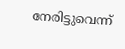നേരിട്ടുവെന്ന്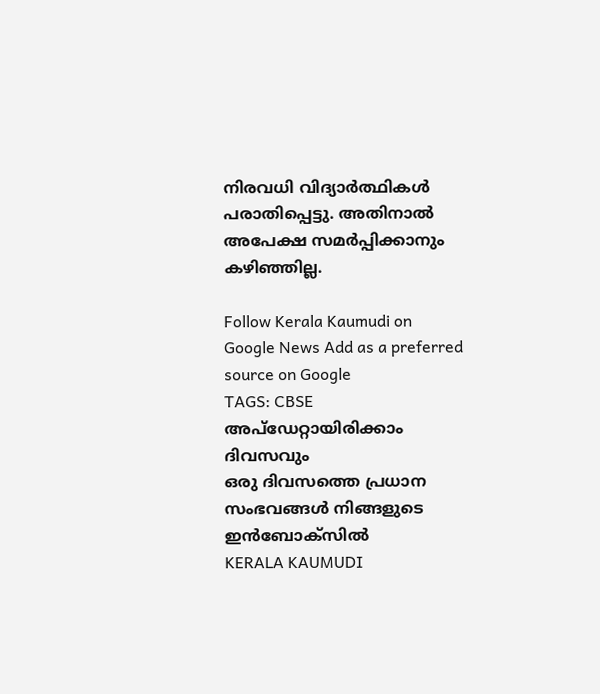നിരവധി വിദ്യാർത്ഥികൾ പരാതിപ്പെട്ടു. അതിനാൽ അപേക്ഷ സമർപ്പിക്കാനും കഴിഞ്ഞില്ല.

Follow Kerala Kaumudi on Google News Add as a preferred source on Google
TAGS: CBSE
അപ്ഡേറ്റായിരിക്കാം ദിവസവും
ഒരു ദിവസത്തെ പ്രധാന സംഭവങ്ങൾ നിങ്ങളുടെ ഇൻബോക്സിൽ
KERALA KAUMUDI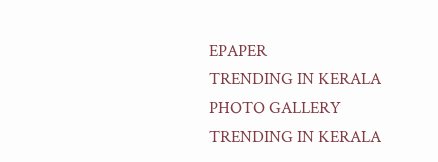EPAPER
TRENDING IN KERALA
PHOTO GALLERY
TRENDING IN KERALA